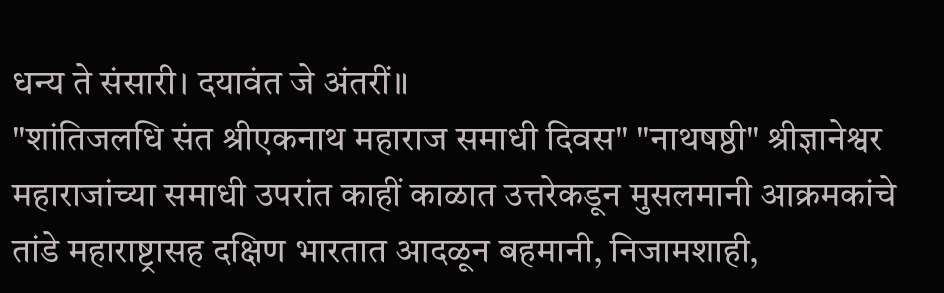धन्य ते संसारी। दयावंत जे अंतरीं॥
"शांतिजलधि संत श्रीएकनाथ महाराज समाधी दिवस" "नाथषष्ठी" श्रीज्ञानेश्वर महाराजांच्या समाधी उपरांत काहीं काळात उत्तरेकडून मुसलमानी आक्रमकांचे तांडे महाराष्ट्रासह दक्षिण भारतात आदळून बहमानी, निजामशाही,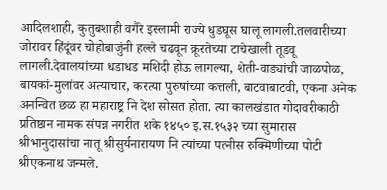आदिलशाही, कुतुबशाही वगैरे इस्लामी राज्ये धुडघूस घालू लागली.तलवारीच्या जोरावर हिंदूंवर चोहोबाजुंनी हल्ले चढवून क्रूरतेच्या टाचेखाली तूडवू लागली.देवालयांच्या धडाधड मशिदी होऊ लागल्या, शेती-वाड्यांची जाळपोळ, बायकां-मुलांवर अत्याचार, करत्या पुरुषांच्या कत्तली, बाटवाबाटवी, एकना अनेक अनन्वित छळ हा महाराष्ट्र नि देश सोसत होता. त्या कालखंडात गोदावरीकाठी प्रतिष्ठान नामक संपन्न नगरीत शके १४५० इ.स.१५३२ च्या सुमारास श्रीभानुदासांचा नातू श्रीसुर्यनारायण नि त्यांच्या पत्नीस रुक्मिणीच्या पोटी श्रीएकनाथ जन्मले.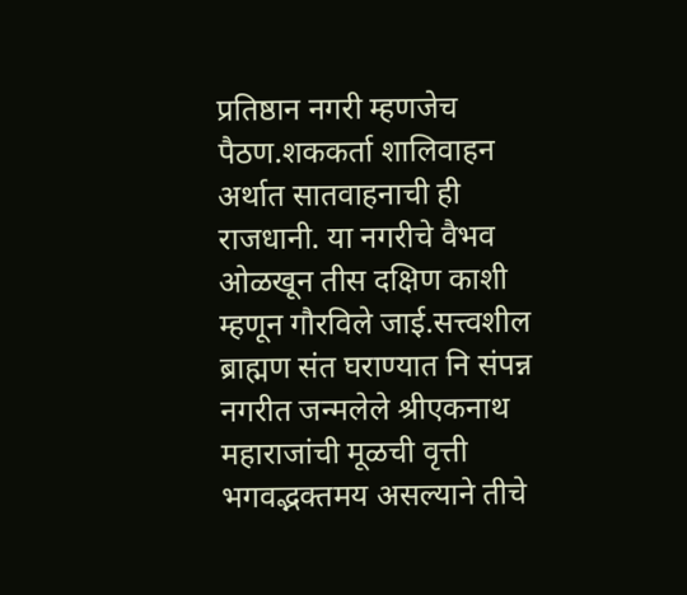प्रतिष्ठान नगरी म्हणजेच पैठण.शककर्ता शालिवाहन अर्थात सातवाहनाची ही राजधानी. या नगरीचे वैभव ओळखून तीस दक्षिण काशी म्हणून गौरविले जाई.सत्त्वशील ब्राह्मण संत घराण्यात नि संपन्न नगरीत जन्मलेले श्रीएकनाथ महाराजांची मूळची वृत्ती भगवद्भक्तमय असल्याने तीचे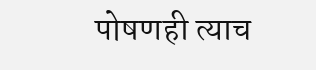पोषणही त्याच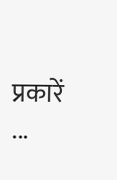प्रकारें ...